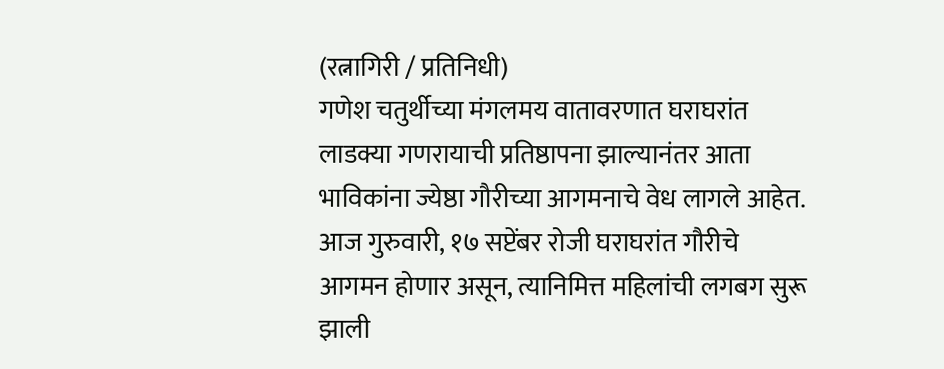(रत्नागिरी / प्रतिनिधी)
गणेश चतुर्थीच्या मंगलमय वातावरणात घराघरांत लाडक्या गणरायाची प्रतिष्ठापना झाल्यानंतर आता भाविकांना ज्येष्ठा गौरीच्या आगमनाचे वेध लागले आहेत. आज गुरुवारी, १७ सप्टेंबर रोजी घराघरांत गौरीचे आगमन होणार असून, त्यानिमित्त महिलांची लगबग सुरू झाली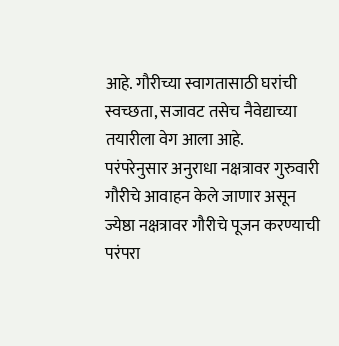आहे. गौरीच्या स्वागतासाठी घरांची स्वच्छता, सजावट तसेच नैवेद्याच्या तयारीला वेग आला आहे.
परंपरेनुसार अनुराधा नक्षत्रावर गुरुवारी गौरीचे आवाहन केले जाणार असून ज्येष्ठा नक्षत्रावर गौरीचे पूजन करण्याची परंपरा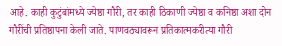आहे. काही कुटुंबांमध्ये ज्येष्ठा गौरी, तर काही ठिकाणी ज्येष्ठा व कनिष्ठा अशा दोन गौरींची प्रतिष्ठापना केली जाते. पाणवठ्यावरून प्रतिकात्मकरीत्या गौरी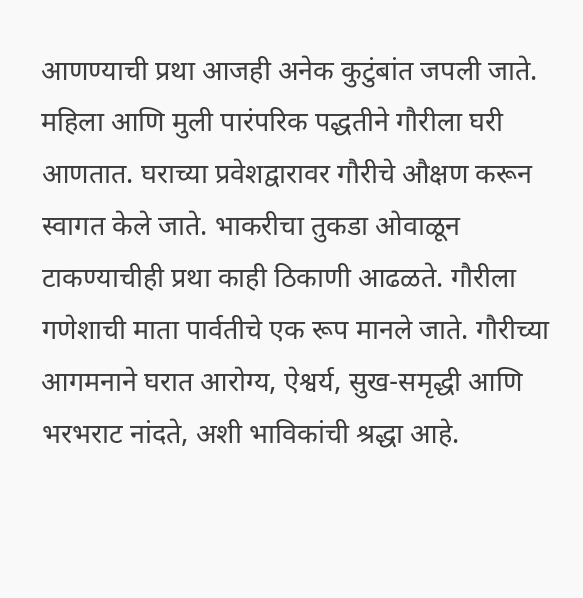आणण्याची प्रथा आजही अनेक कुटुंबांत जपली जाते. महिला आणि मुली पारंपरिक पद्धतीने गौरीला घरी आणतात. घराच्या प्रवेशद्वारावर गौरीचे औक्षण करून स्वागत केले जाते. भाकरीचा तुकडा ओवाळून टाकण्याचीही प्रथा काही ठिकाणी आढळते. गौरीला गणेशाची माता पार्वतीचे एक रूप मानले जाते. गौरीच्या आगमनाने घरात आरोग्य, ऐश्वर्य, सुख-समृद्धी आणि भरभराट नांदते, अशी भाविकांची श्रद्धा आहे.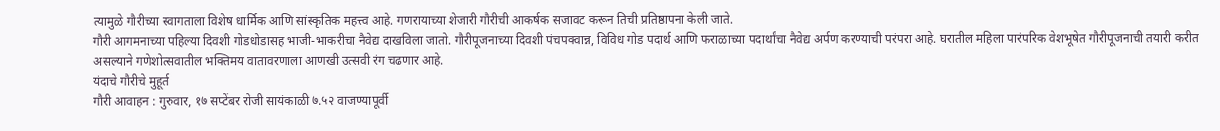त्यामुळे गौरीच्या स्वागताला विशेष धार्मिक आणि सांस्कृतिक महत्त्व आहे. गणरायाच्या शेजारी गौरीची आकर्षक सजावट करून तिची प्रतिष्ठापना केली जाते.
गौरी आगमनाच्या पहिल्या दिवशी गोडधोडासह भाजी-भाकरीचा नैवेद्य दाखविला जातो. गौरीपूजनाच्या दिवशी पंचपक्वान्न, विविध गोड पदार्थ आणि फराळाच्या पदार्थांचा नैवेद्य अर्पण करण्याची परंपरा आहे. घरातील महिला पारंपरिक वेशभूषेत गौरीपूजनाची तयारी करीत असल्याने गणेशोत्सवातील भक्तिमय वातावरणाला आणखी उत्सवी रंग चढणार आहे.
यंदाचे गौरीचे मुहूर्त
गौरी आवाहन : गुरुवार, १७ सप्टेंबर रोजी सायंकाळी ७.५२ वाजण्यापूर्वी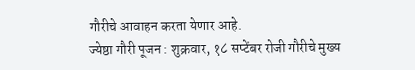गौरीचे आवाहन करता येणार आहे.
ज्येष्ठा गौरी पूजन : शुक्रवार, १८ सप्टेंबर रोजी गौरीचे मुख्य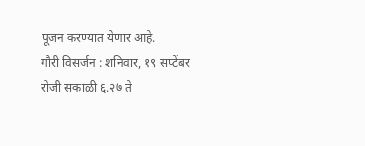पूजन करण्यात येणार आहे.
गौरी विसर्जन : शनिवार, १९ सप्टेंबर रोजी सकाळी ६.२७ ते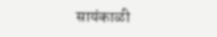सायंकाळी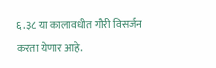६.३८ या कालावधीत गौरी विसर्जन करता येणार आहे.